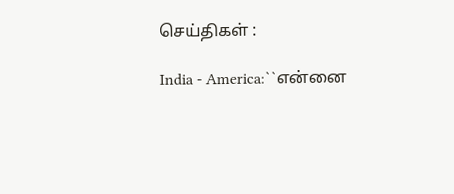செய்திகள் :

India - America:``என்னை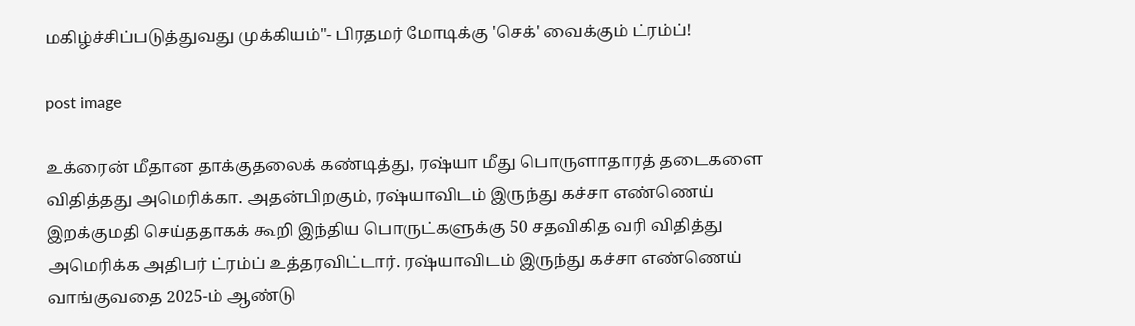மகிழ்ச்சிப்படுத்துவது முக்கியம்"- பிரதமர் மோடிக்கு 'செக்' வைக்கும் ட்ரம்ப்!

post image

உக்ரைன் மீதான தாக்குதலைக் கண்டித்து, ரஷ்யா மீது பொருளாதாரத் தடைகளை விதித்தது அமெரிக்கா. அதன்பிறகும், ரஷ்யாவிடம் இருந்து கச்சா எண்ணெய் இறக்குமதி செய்ததாகக் கூறி இந்திய பொருட்களுக்கு 50 சதவிகித வரி விதித்து அமெரிக்க அதிபர் ட்ரம்ப் உத்தரவிட்டார். ரஷ்யாவிடம் இருந்து கச்சா எண்ணெய் வாங்குவதை 2025-ம் ஆண்டு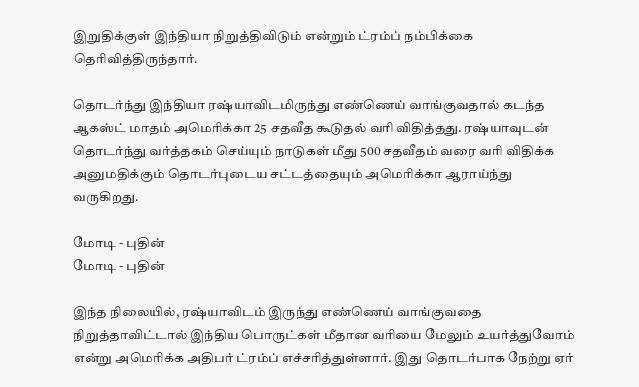இறுதிக்குள் இந்தியா நிறுத்திவிடும் என்றும் ட்ரம்ப் நம்பிக்கை தெரிவித்திருந்தார்.

தொடர்ந்து இந்தியா ரஷ்யாவிடமிருந்து எண்ணெய் வாங்குவதால் கடந்த ஆகஸ்ட் மாதம் அமெரிக்கா 25 சதவீத கூடுதல் வரி விதித்தது. ரஷ்யாவுடன் தொடர்ந்து வர்த்தகம் செய்யும் நாடுகள் மீது 500 சதவீதம் வரை வரி விதிக்க அனுமதிக்கும் தொடர்புடைய சட்டத்தையும் அமெரிக்கா ஆராய்ந்து வருகிறது.

மோடி - புதின்
மோடி - புதின்

இந்த நிலையில், ரஷ்யாவிடம் இருந்து எண்ணெய் வாங்குவதை நிறுத்தாவிட்டால் இந்திய பொருட்கள் மீதான வரியை மேலும் உயர்த்துவோம் என்று அமெரிக்க அதிபர் ட்ரம்ப் எச்சரித்துள்ளார். இது தொடர்பாக நேற்று ஏர்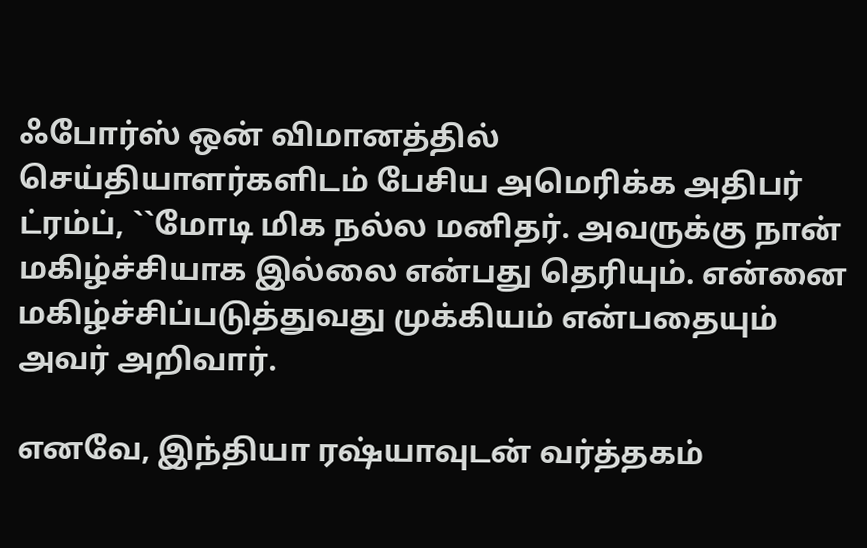ஃபோர்ஸ் ஒன் விமானத்தில் செய்தியாளர்களிடம் பேசிய அமெரிக்க அதிபர் ட்ரம்ப், ``மோடி மிக நல்ல மனிதர். அவருக்கு நான் மகிழ்ச்சியாக இல்லை என்பது தெரியும். என்னை மகிழ்ச்சிப்படுத்துவது முக்கியம் என்பதையும் அவர் அறிவார்.

எனவே, இந்தியா ரஷ்யாவுடன் வர்த்தகம்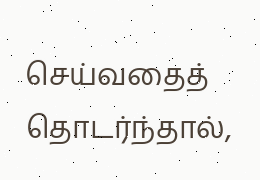செய்வதைத் தொடர்ந்தால்,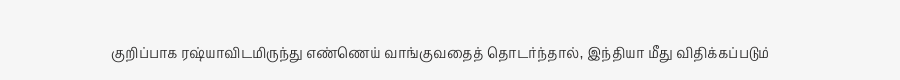குறிப்பாக ரஷ்யாவிடமிருந்து எண்ணெய் வாங்குவதைத் தொடர்ந்தால், இந்தியா மீது விதிக்கப்படும்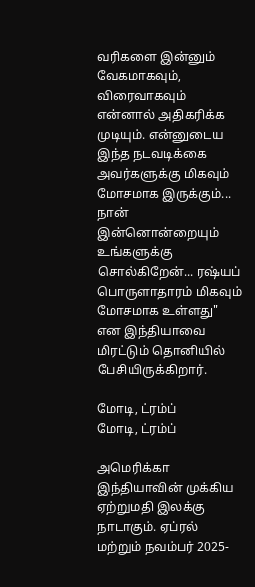வரிகளை இன்னும் வேகமாகவும், விரைவாகவும் என்னால் அதிகரிக்க முடியும். என்னுடைய இந்த நடவடிக்கை அவர்களுக்கு மிகவும் மோசமாக இருக்கும்... நான் இன்னொன்றையும் உங்களுக்கு சொல்கிறேன்... ரஷ்யப் பொருளாதாரம் மிகவும் மோசமாக உள்ளது" என இந்தியாவை மிரட்டும் தொனியில் பேசியிருக்கிறார்.

மோடி, ட்ரம்ப்
மோடி, ட்ரம்ப்

அமெரிக்கா இந்தியாவின் முக்கிய ஏற்றுமதி இலக்கு நாடாகும். ஏப்ரல் மற்றும் நவம்பர் 2025-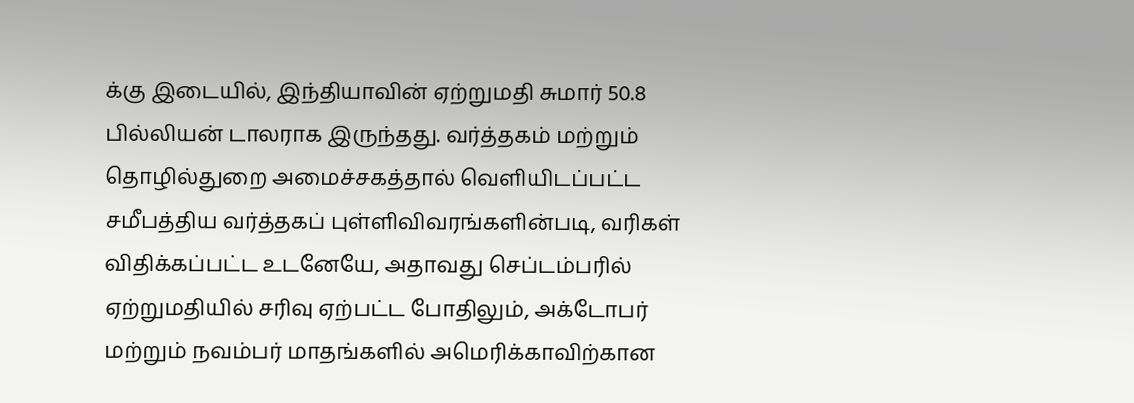க்கு இடையில், இந்தியாவின் ஏற்றுமதி சுமார் 50.8 பில்லியன் டாலராக இருந்தது. வர்த்தகம் மற்றும் தொழில்துறை அமைச்சகத்தால் வெளியிடப்பட்ட சமீபத்திய வர்த்தகப் புள்ளிவிவரங்களின்படி, வரிகள் விதிக்கப்பட்ட உடனேயே, அதாவது செப்டம்பரில் ஏற்றுமதியில் சரிவு ஏற்பட்ட போதிலும், அக்டோபர் மற்றும் நவம்பர் மாதங்களில் அமெரிக்காவிற்கான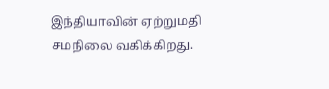இந்தியாவின் ஏற்றுமதி சமநிலை வகிக்கிறது.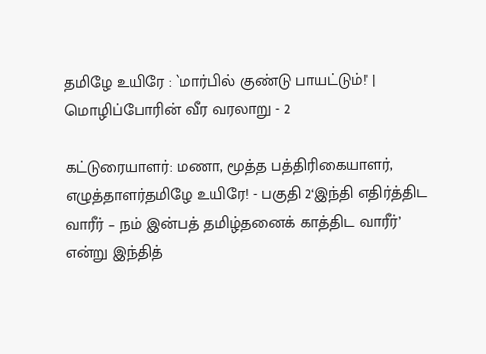தமிழே உயிரே : `மார்பில் குண்டு பாயட்டும்!' | மொழிப்போரின் வீர வரலாறு - 2

கட்டுரையாளர்: மணா, மூத்த பத்திரிகையாளர், எழுத்தாளர்தமிழே உயிரே! - பகுதி 2‘இந்தி எதிர்த்திட வாரீர் – நம் இன்பத் தமிழ்தனைக் காத்திட வாரீர்’ என்று இந்தித்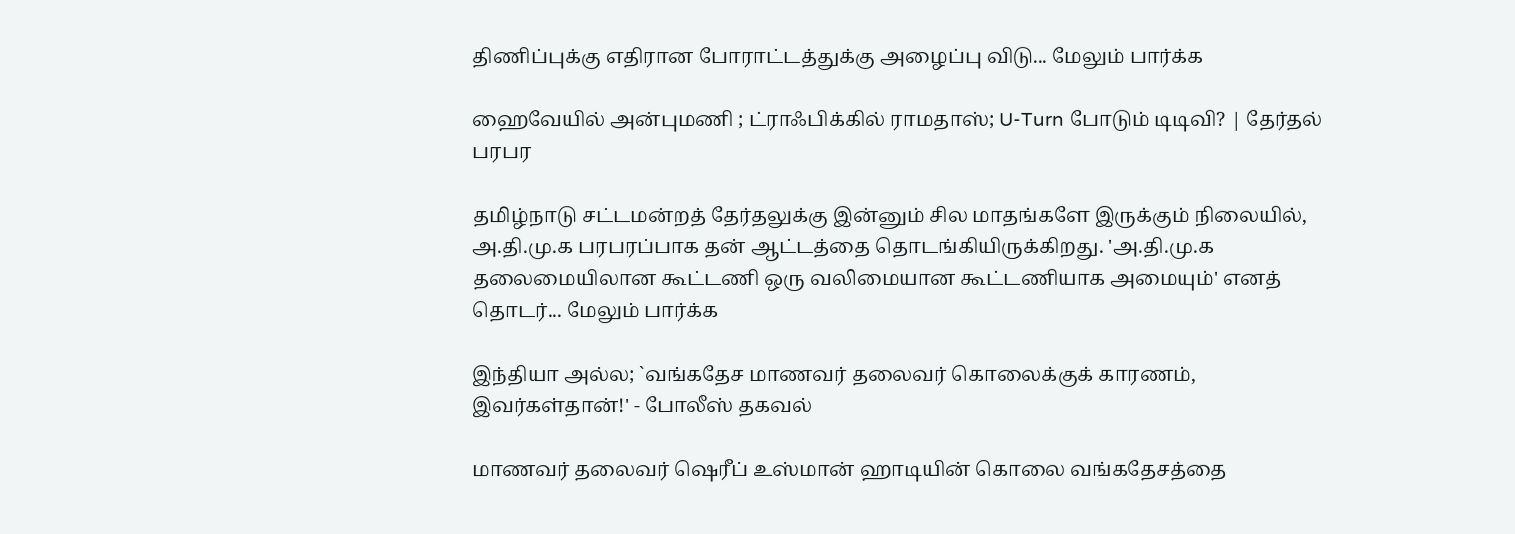திணிப்புக்கு எதிரான போராட்டத்துக்கு அழைப்பு விடு... மேலும் பார்க்க

ஹைவேயில் அன்புமணி ; ட்ராஃபிக்கில் ராமதாஸ்; U-Turn போடும் டிடிவி? | தேர்தல் பரபர

தமிழ்நாடு சட்டமன்றத் தேர்தலுக்கு இன்னும் சில மாதங்களே இருக்கும் நிலையில், அ.தி.மு.க பரபரப்பாக தன் ஆட்டத்தை தொடங்கியிருக்கிறது. 'அ.தி.மு.க தலைமையிலான கூட்டணி ஒரு வலிமையான கூட்டணியாக அமையும்' எனத் தொடர்... மேலும் பார்க்க

இந்தியா அல்ல; `வங்கதேச மாணவர் தலைவர் கொலைக்குக் காரணம், இவர்கள்தான்!' - போலீஸ் தகவல்

மாணவர் தலைவர் ஷெரீப் உஸ்மான் ஹாடியின் கொலை வங்கதேசத்தை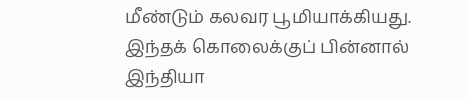மீண்டும் கலவர பூமியாக்கியது. இந்தக் கொலைக்குப் பின்னால் இந்தியா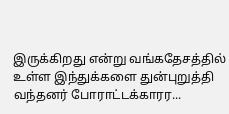இருக்கிறது என்று வங்கதேசத்தில் உள்ள இந்துக்களை துன்புறுத்தி வந்தனர் போராட்டக்காரர...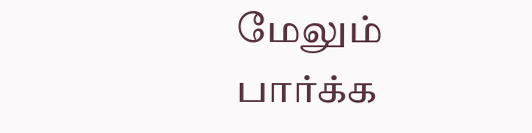மேலும் பார்க்க